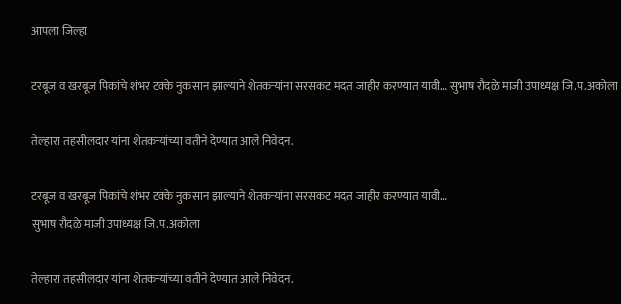आपला जिल्हा

टरबूज व खरबूज पिकांचे शंभर टक्के नुकसान झाल्याने शेतकऱ्यांना सरसकट मदत जाहीर करण्यात यावी… सुभाष रौदळे माजी उपाध्यक्ष जि.प.अकोला

तेल्हारा तहसीलदार यांना शेतकऱ्यांच्या वतीने देण्यात आले निवेदन.

टरबूज व खरबूज पिकांचे शंभर टक्के नुकसान झाल्याने शेतकऱ्यांना सरसकट मदत जाहीर करण्यात यावी…
सुभाष रौदळे माजी उपाध्यक्ष जि.प.अकोला

तेल्हारा तहसीलदार यांना शेतकऱ्यांच्या वतीने देण्यात आले निवेदन.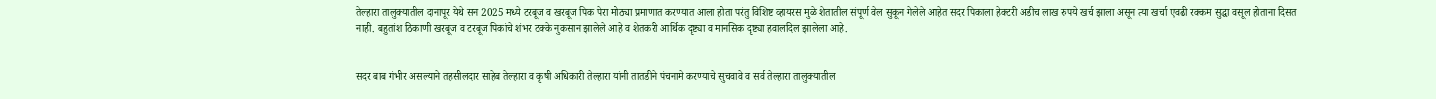तेल्हारा तालुक्यातील दानापूर येथे सन 2025 मध्ये टरबूज व खरबूज पिक पेरा मोठ्या प्रमाणात करण्यात आला होता परंतु विशिष्ट व्हायरस मुळे शेतातील संपूर्ण वेल सुकून गेलेले आहेत सदर पिकाला हेक्टरी अडीच लाख रुपये खर्च झाला असून त्या खर्चा एवढी रक्कम सुद्धा वसूल होताना दिसत नाही. बहुतांश ठिकाणी खरबूज व टरबूज पिकांचे शंभर टक्के नुकसान झालेले आहे व शेतकरी आर्थिक दृष्ट्या व मानसिक दृष्ट्या हवालदिल झालेला आहे.


सदर बाब गंभीर असल्याने तहसीलदार साहेब तेल्हारा व कृषी अधिकारी तेल्हारा यांनी तातडीने पंचनामे करण्याचे सुचवावे व सर्व तेल्हारा तालुक्यातील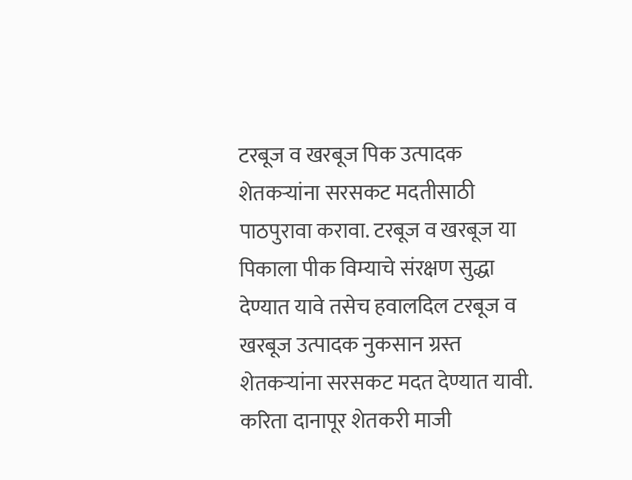टरबूज व खरबूज पिक उत्पादक शेतकऱ्यांना सरसकट मदतीसाठी पाठपुरावा करावा. टरबूज व खरबूज या पिकाला पीक विम्याचे संरक्षण सुद्धा देण्यात यावे तसेच हवालदिल टरबूज व खरबूज उत्पादक नुकसान ग्रस्त शेतकऱ्यांना सरसकट मदत देण्यात यावी. करिता दानापूर शेतकरी माजी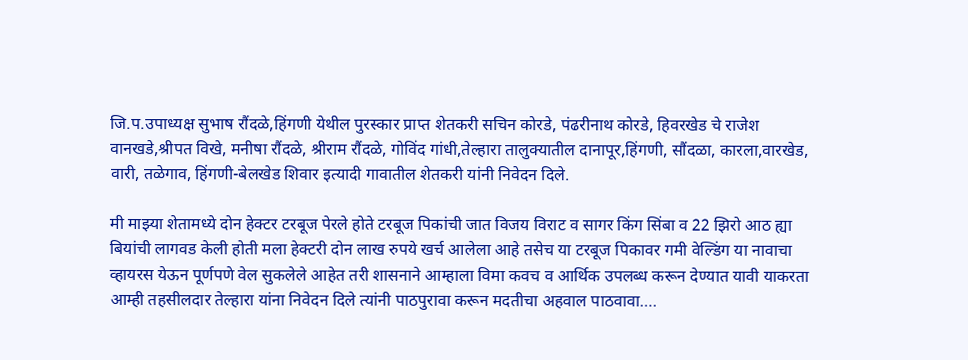जि.प.उपाध्यक्ष सुभाष रौंदळे,हिंगणी येथील पुरस्कार प्राप्त शेतकरी सचिन कोरडे, पंढरीनाथ कोरडे, हिवरखेड चे राजेश वानखडे,श्रीपत विखे, मनीषा रौंदळे, श्रीराम रौंदळे, गोविंद गांधी,तेल्हारा तालुक्यातील दानापूर,हिंगणी, सौंदळा, कारला,वारखेड, वारी, तळेगाव, हिंगणी-बेलखेड शिवार इत्यादी गावातील शेतकरी यांनी निवेदन दिले.

मी माझ्या शेतामध्ये दोन हेक्टर टरबूज पेरले होते टरबूज पिकांची जात विजय विराट व सागर किंग सिंबा व 22 झिरो आठ ह्या बियांची लागवड केली होती मला हेक्टरी दोन लाख रुपये खर्च आलेला आहे तसेच या टरबूज पिकावर गमी वेल्डिंग या नावाचा व्हायरस येऊन पूर्णपणे वेल सुकलेले आहेत तरी शासनाने आम्हाला विमा कवच व आर्थिक उपलब्ध करून देण्यात यावी याकरता आम्ही तहसीलदार तेल्हारा यांना निवेदन दिले त्यांनी पाठपुरावा करून मदतीचा अहवाल पाठवावा….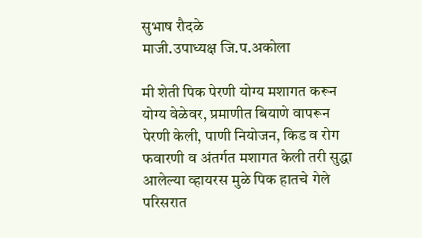सुभाष रौदळे
माजी.उपाध्यक्ष जि.प.अकोला

मी शेती पिक पेरणी योग्य मशागत करून योग्य वेळेवर, प्रमाणीत बियाणे वापरून पेरणी केली, पाणी नियोजन, किड व रोग फवारणी व अंतर्गत मशागत केली तरी सुद्धा आलेल्या व्हायरस मुळे पिक हातचे गेले परिसरात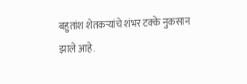बहुतांश शेतकऱ्यांचे शंभर टक्के नुकसान झाले आहे.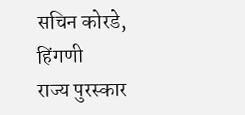सचिन कोरडे, हिंगणी
राज्य पुरस्कार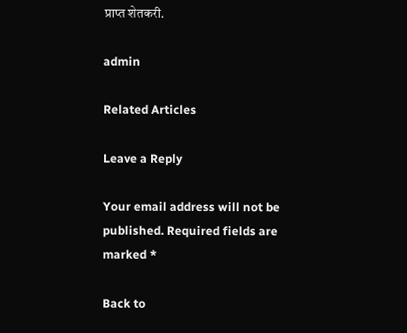प्राप्त शेतकरी.

admin

Related Articles

Leave a Reply

Your email address will not be published. Required fields are marked *

Back to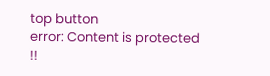top button
error: Content is protected !!